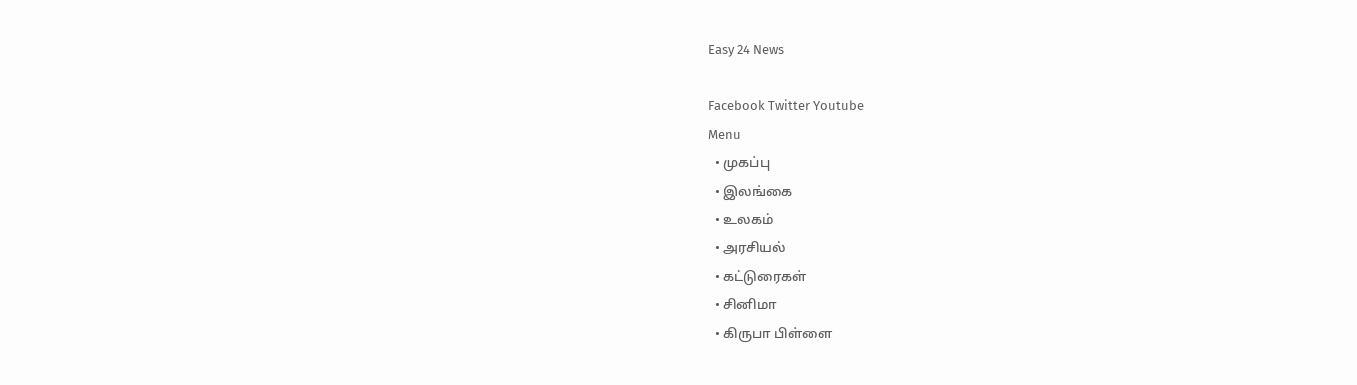Easy 24 News

Facebook Twitter Youtube
Menu
  • முகப்பு
  • இலங்கை
  • உலகம்
  • அரசியல்
  • கட்டுரைகள்
  • சினிமா
  • கிருபா பிள்ளை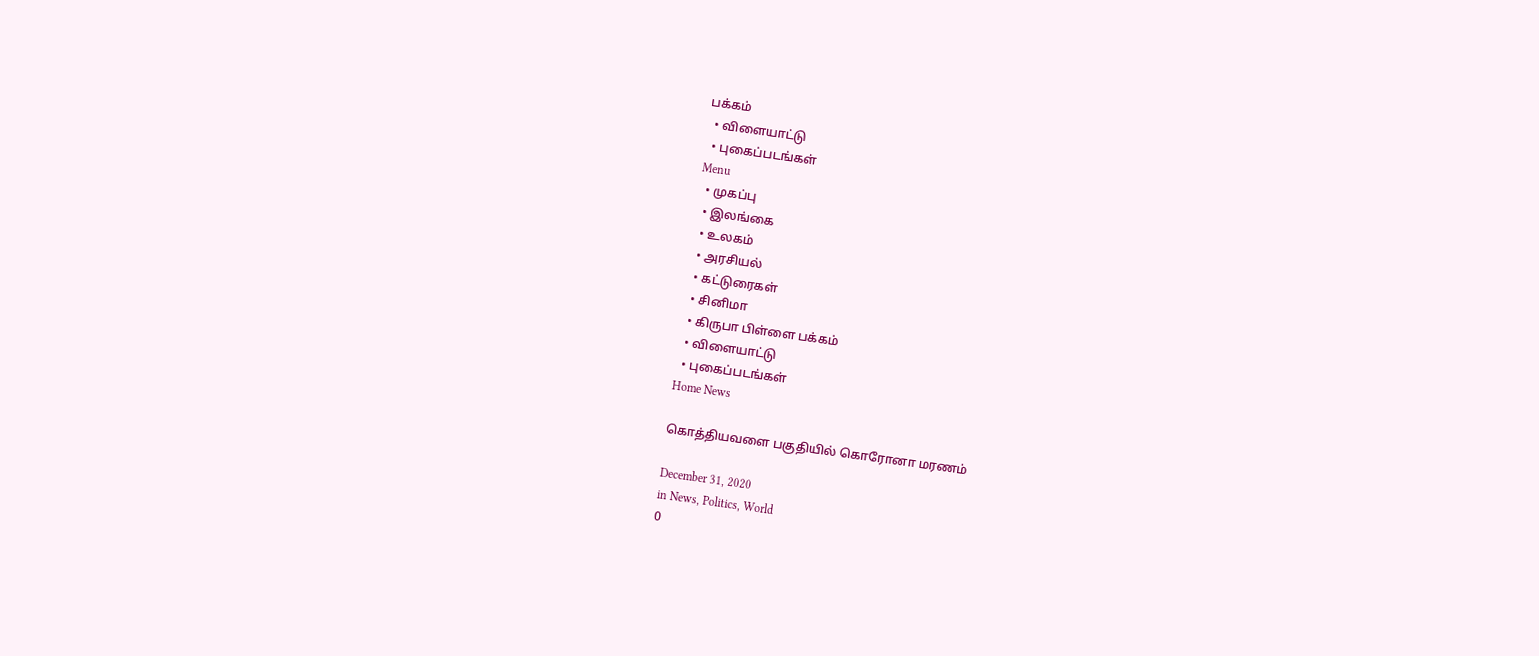பக்கம்
  • விளையாட்டு
  • புகைப்படங்கள்
Menu
  • முகப்பு
  • இலங்கை
  • உலகம்
  • அரசியல்
  • கட்டுரைகள்
  • சினிமா
  • கிருபா பிள்ளை பக்கம்
  • விளையாட்டு
  • புகைப்படங்கள்
Home News

கொத்தியவளை பகுதியில் கொரோனா மரணம்

December 31, 2020
in News, Politics, World
0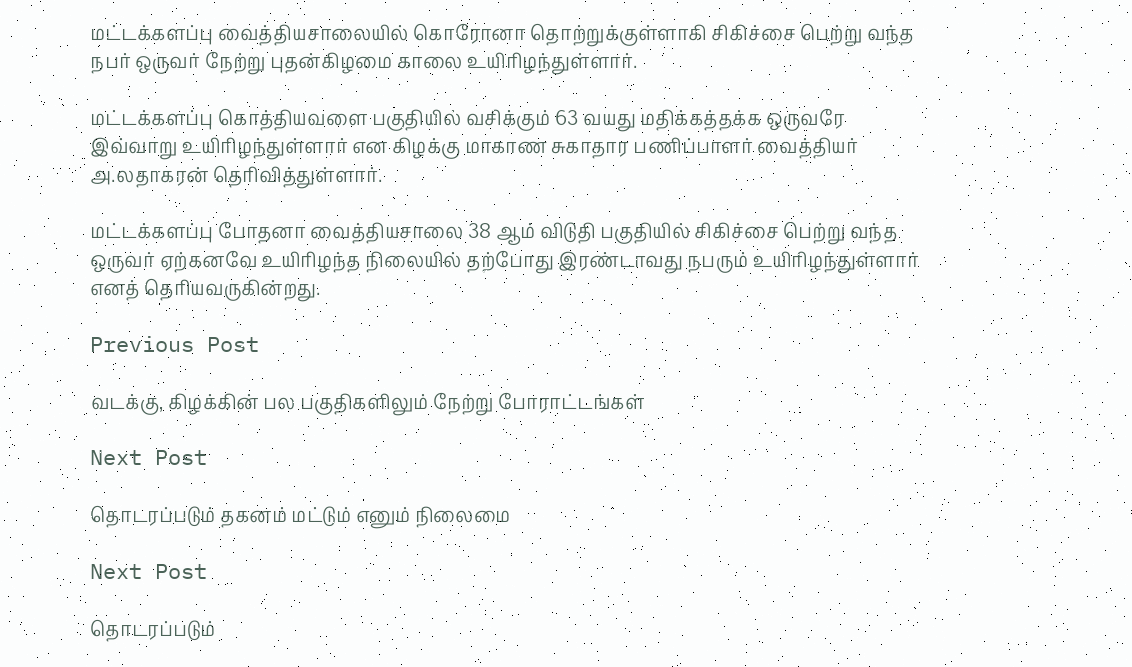மட்டக்களப்பு வைத்தியசாலையில் கொரோனா தொற்றுக்குள்ளாகி சிகிச்சை பெற்று வந்த நபர் ஒருவர் நேற்று புதன்கிழமை காலை உயிரிழந்துள்ளார்.

மட்டக்களப்பு கொத்தியவளை பகுதியில் வசிக்கும் 63 வயது மதிக்கத்தக்க ஒருவரே இவ்வாறு உயிரிழந்துள்ளார் என கிழக்கு மாகாண சுகாதார பணிப்பாளர் வைத்தியர் அ.லதாகரன் தெரிவித்துள்ளார்.

மட்டக்களப்பு போதனா வைத்தியசாலை 38 ஆம் விடுதி பகுதியில் சிகிச்சை பெற்று வந்த ஒருவர் ஏற்கனவே உயிரிழந்த நிலையில் தற்போது இரண்டாவது நபரும் உயிரிழந்துள்ளார் எனத் தெரியவருகின்றது.

Previous Post

வடக்கு, கிழக்கின் பல பகுதிகளிலும் நேற்று போராட்டங்கள்

Next Post

தொடரப்படும் தகனம் மட்டும் எனும் நிலைமை

Next Post

தொடரப்படும்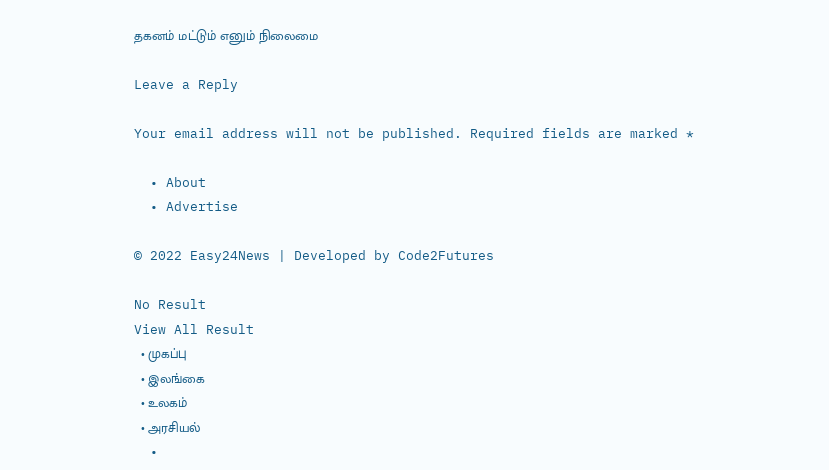தகனம் மட்டும் எனும் நிலைமை

Leave a Reply

Your email address will not be published. Required fields are marked *

  • About
  • Advertise

© 2022 Easy24News | Developed by Code2Futures

No Result
View All Result
  • முகப்பு
  • இலங்கை
  • உலகம்
  • அரசியல்
  •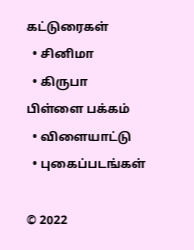கட்டுரைகள்
  • சினிமா
  • கிருபா பிள்ளை பக்கம்
  • விளையாட்டு
  • புகைப்படங்கள்

© 2022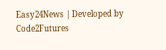Easy24News | Developed by Code2Futures